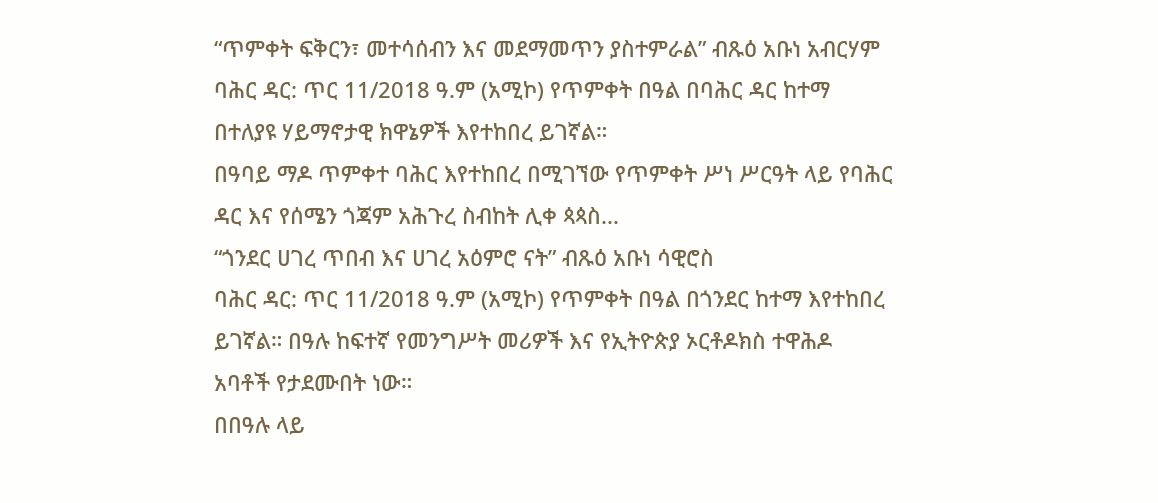“ጥምቀት ፍቅርን፣ መተሳሰብን እና መደማመጥን ያስተምራል” ብጹዕ አቡነ አብርሃም
ባሕር ዳር: ጥር 11/2018 ዓ.ም (አሚኮ) የጥምቀት በዓል በባሕር ዳር ከተማ በተለያዩ ሃይማኖታዊ ክዋኔዎች እየተከበረ ይገኛል።
በዓባይ ማዶ ጥምቀተ ባሕር እየተከበረ በሚገኘው የጥምቀት ሥነ ሥርዓት ላይ የባሕር ዳር እና የሰሜን ጎጃም አሕጉረ ስብከት ሊቀ ጳጳስ...
“ጎንደር ሀገረ ጥበብ እና ሀገረ አዕምሮ ናት” ብጹዕ አቡነ ሳዊሮስ
ባሕር ዳር: ጥር 11/2018 ዓ.ም (አሚኮ) የጥምቀት በዓል በጎንደር ከተማ እየተከበረ ይገኛል። በዓሉ ከፍተኛ የመንግሥት መሪዎች እና የኢትዮጵያ ኦርቶዶክስ ተዋሕዶ አባቶች የታደሙበት ነው።
በበዓሉ ላይ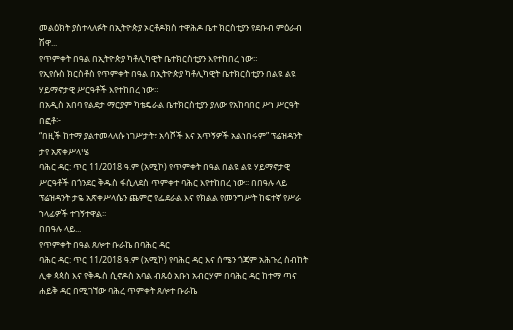መልዕክት ያስተላለፉት በኢትዮጵያ ኦርቶዶክስ ተዋሕዶ ቤተ ክርስቲያን የደቡብ ምዕራብ ሽዋ...
የጥምቀት በዓል በኢትዮጵያ ካቶሊካዊት ቤተክርስቲያን እየተከበረ ነው።
የኢየሱስ ክርስቶስ የጥምቀት በዓል በኢትዮጵያ ካቶሊካዊት ቤተክርስቲያን በልዩ ልዩ ሃይማኖታዊ ሥርዓቶች እየተከበረ ነው።
በአዲስ አበባ የልደታ ማርያም ካቴዴራል ቤተክርስቲያን ያለው የአከባበር ሥነ ሥርዓት በፎቶ፦
“በዚች ከተማ ያልተመላለሱ ነገሥታት፣ አሳሾች እና አጥኝዎች አልነበሩም” ፕሬዝዳንት ታየ አጽቀሥላሤ
ባሕር ዳር: ጥር 11/2018 ዓ.ም (አሚኮ) የጥምቀት በዓል በልዩ ልዩ ሃይማኖታዊ ሥርዓቶች በጎንደር ቅዱስ ፋሲለደስ ጥምቀተ ባሕር እየተከበረ ነው፡፡ በበዓሉ ላይ ፕሬዝዳንት ታዬ አጽቀሥላሴን ጨምሮ የፌደራል እና የክልል የመንግሥት ከፍተኛ የሥራ ኀላፊዎች ተገኝተዋል፡፡
በበዓሉ ላይ...
የጥምቀት በዓል ጸሎተ ቡራኬ በባሕር ዳር
ባሕር ዳር: ጥር 11/2018 ዓ.ም (አሚኮ) የባሕር ዳር እና ሰሜን ጎጃም አሕጉረ ስብከት ሊቀ ጳጳስ እና የቅዱስ ሲኖዶስ አባል ብጹዕ አቡነ አብርሃም በባሕር ዳር ከተማ ጣና ሐይቅ ዳር በሚገኘው ባሕረ ጥምቀት ጸሎተ ቡራኬ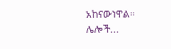አከናውነዋል።
ሌሎች...